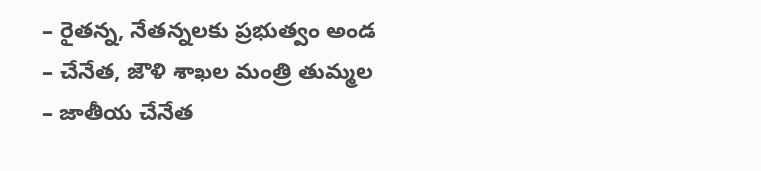– రైతన్న, నేతన్నలకు ప్రభుత్వం అండ
– చేనేత, జౌళి శాఖల మంత్రి తుమ్మల
– జాతీయ చేనేత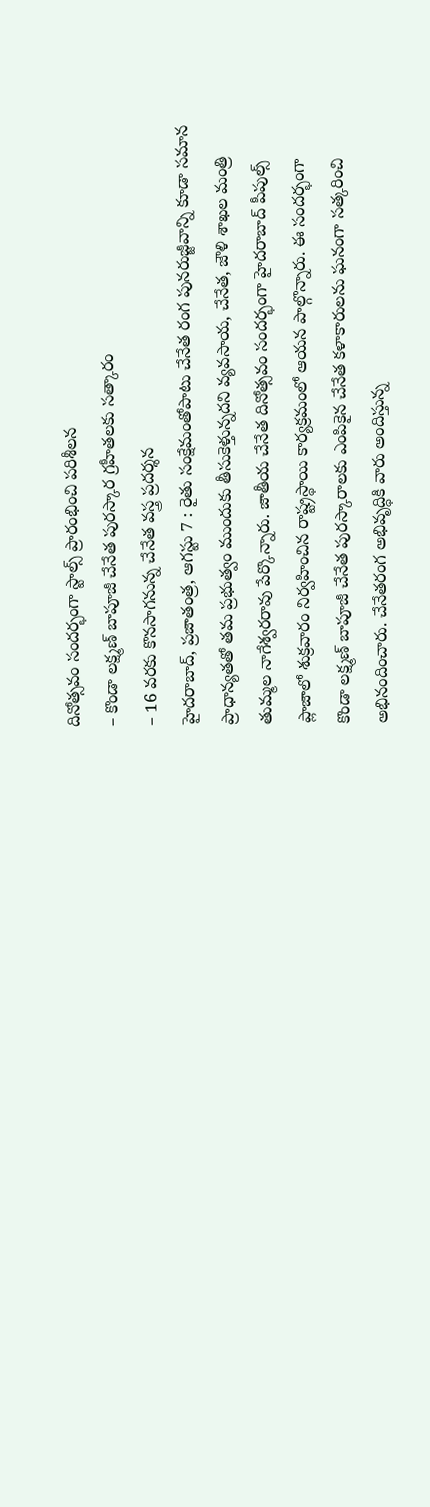దినోత్సవం సందర్భంగా స్టాల్స్ ప్రారంభించి పరిశీలన
– కొండా లక్ష్మణ్ బాపూజీ చేనేత పురస్కార గ్రహీతలకు సత్కారం
– 16 వరకు కొనసాగనున్న చేనేత వస్త్ర ప్రదర్శన
హైదరాబాద్, ప్రజాతంత్ర, ఆగస్టు 7 : రైతు సంక్షేమంతోపాటు చేనేత రంగ పునరుజ్జీవాన్ని కూడా సమాన ప్రాధాన్యతతో తమ ప్రభుత్వం ముందుకు తీసుకెళ్తున్నదని వ్యవసాయ, చేనేత, జౌళి శాఖల మంత్రి తుమ్మల నాగేశ్వరరావు పేర్కొన్నారు. జాతీయ చేనేత దినోత్సవం సందర్భంగా హైదరాబాద్ పీపుల్స్ ప్లాజాలో శుక్రవారం నిర్వహించిన రాష్ట్రస్థాయి కార్యక్రమంలో ఆయన పాల్గొన్నారు. ఈ సందర్భంగా కొండా లక్ష్మణ్ బాపూజీ చేనేత పురస్కారాలకు ఎంపికైన చేనేత కళాకారులను ఘనంగా సత్కరించి అభినందించారు. చేనేతరంగ అభివృద్ధికి వారు అందిస్తున్న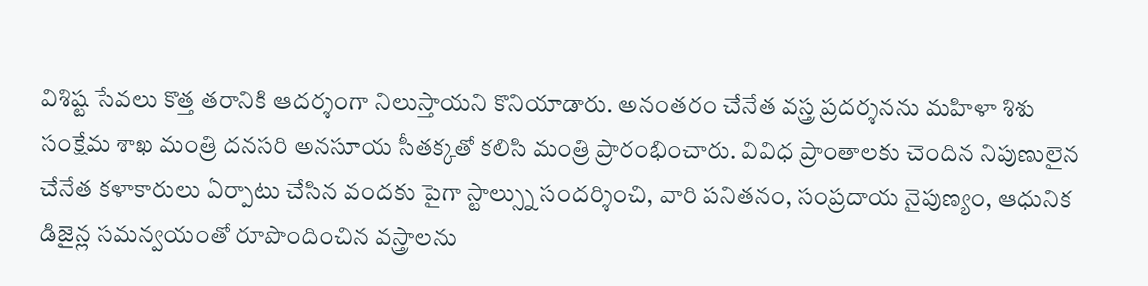విశిష్ట సేవలు కొత్త తరానికి ఆదర్శంగా నిలుస్తాయని కొనియాడారు. అనంతరం చేనేత వస్త్ర ప్రదర్శనను మహిళా శిశు సంక్షేమ శాఖ మంత్రి దనసరి అనసూయ సీతక్కతో కలిసి మంత్రి ప్రారంభించారు. వివిధ ప్రాంతాలకు చెందిన నిపుణులైన చేనేత కళాకారులు ఏర్పాటు చేసిన వందకు పైగా స్టాల్స్ను సందర్శించి, వారి పనితనం, సంప్రదాయ నైపుణ్యం, ఆధునిక డిజైన్ల సమన్వయంతో రూపొందించిన వస్త్రాలను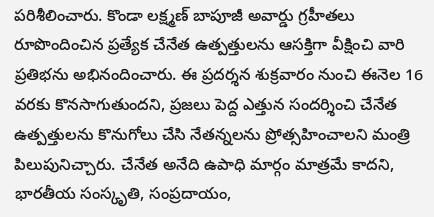పరిశీలించారు. కొండా లక్ష్మణ్ బాపూజీ అవార్డు గ్రహీతలు రూపొందించిన ప్రత్యేక చేనేత ఉత్పత్తులను ఆసక్తిగా వీక్షించి వారి ప్రతిభను అభినందించారు. ఈ ప్రదర్శన శుక్రవారం నుంచి ఈనెల 16 వరకు కొనసాగుతుందని, ప్రజలు పెద్ద ఎత్తున సందర్శించి చేనేత ఉత్పత్తులను కొనుగోలు చేసి నేతన్నలను ప్రోత్సహించాలని మంత్రి పిలుపునిచ్చారు. చేనేత అనేది ఉపాధి మార్గం మాత్రమే కాదని, భారతీయ సంస్కృతి, సంప్రదాయం,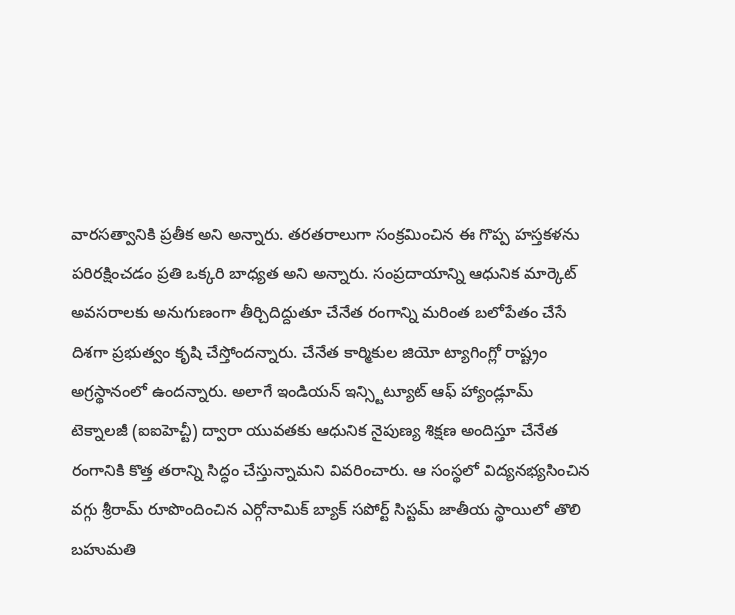వారసత్వానికి ప్రతీక అని అన్నారు. తరతరాలుగా సంక్రమించిన ఈ గొప్ప హస్తకళను పరిరక్షించడం ప్రతి ఒక్కరి బాధ్యత అని అన్నారు. సంప్రదాయాన్ని ఆధునిక మార్కెట్ అవసరాలకు అనుగుణంగా తీర్చిదిద్దుతూ చేనేత రంగాన్ని మరింత బలోపేతం చేసే దిశగా ప్రభుత్వం కృషి చేస్తోందన్నారు. చేనేత కార్మికుల జియో ట్యాగింగ్లో రాష్ట్రం అగ్రస్థానంలో ఉందన్నారు. అలాగే ఇండియన్ ఇన్స్టిట్యూట్ ఆఫ్ హ్యాండ్లూమ్ టెక్నాలజీ (ఐఐహెచ్టీ) ద్వారా యువతకు ఆధునిక నైపుణ్య శిక్షణ అందిస్తూ చేనేత రంగానికి కొత్త తరాన్ని సిద్ధం చేస్తున్నామని వివరించారు. ఆ సంస్థలో విద్యనభ్యసించిన వగ్గు శ్రీరామ్ రూపొందించిన ఎర్గోనామిక్ బ్యాక్ సపోర్ట్ సిస్టమ్ జాతీయ స్థాయిలో తొలి బహుమతి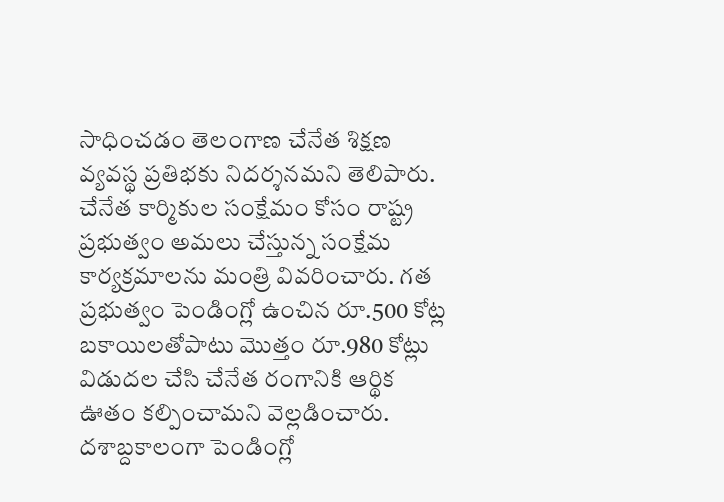సాధించడం తెలంగాణ చేనేత శిక్షణ వ్యవస్థ ప్రతిభకు నిదర్శనమని తెలిపారు. చేనేత కార్మికుల సంక్షేమం కోసం రాష్ట్ర ప్రభుత్వం అమలు చేస్తున్న సంక్షేమ కార్యక్రమాలను మంత్రి వివరించారు. గత ప్రభుత్వం పెండింగ్లో ఉంచిన రూ.500 కోట్ల బకాయిలతోపాటు మొత్తం రూ.980 కోట్లు విడుదల చేసి చేనేత రంగానికి ఆర్థిక ఊతం కల్పించామని వెల్లడించారు. దశాబ్దకాలంగా పెండింగ్లో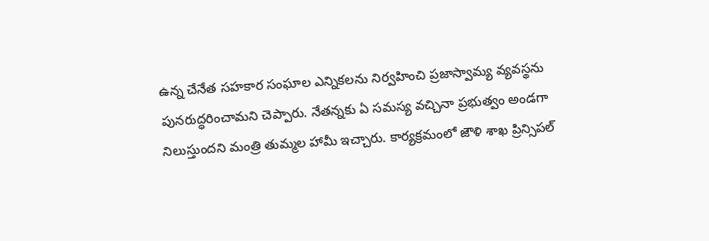ఉన్న చేనేత సహకార సంఘాల ఎన్నికలను నిర్వహించి ప్రజాస్వామ్య వ్యవస్థను పునరుద్ధరించామని చెప్పారు. నేతన్నకు ఏ సమస్య వచ్చినా ప్రభుత్వం అండగా నిలుస్తుందని మంత్రి తుమ్మల హామీ ఇచ్చారు. కార్యక్రమంలో జౌళి శాఖ ప్రిన్సిపల్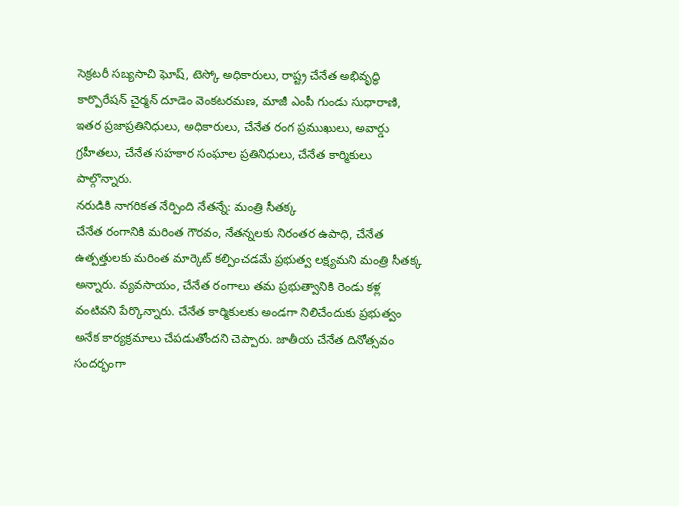సెక్రటరీ సబ్యసాచి ఘోష్, టెస్కో అధికారులు, రాష్ట్ర చేనేత అభివృద్ధి కార్పొరేషన్ చైర్మన్ దూడెం వెంకటరమణ, మాజీ ఎంపీ గుండు సుధారాణి, ఇతర ప్రజాప్రతినిధులు, అధికారులు, చేనేత రంగ ప్రముఖులు, అవార్డు గ్రహీతలు, చేనేత సహకార సంఘాల ప్రతినిధులు, చేనేత కార్మికులు పాల్గొన్నారు.
నరుడికి నాగరికత నేర్పింది నేతన్నే: మంత్రి సీతక్క
చేనేత రంగానికి మరింత గౌరవం, నేతన్నలకు నిరంతర ఉపాధి, చేనేత ఉత్పత్తులకు మరింత మార్కెట్ కల్పించడమే ప్రభుత్వ లక్ష్యమని మంత్రి సీతక్క అన్నారు. వ్యవసాయం, చేనేత రంగాలు తమ ప్రభుత్వానికి రెండు కళ్ల వంటివని పేర్కొన్నారు. చేనేత కార్మికులకు అండగా నిలిచేందుకు ప్రభుత్వం అనేక కార్యక్రమాలు చేపడుతోందని చెప్పారు. జాతీయ చేనేత దినోత్సవం సందర్భంగా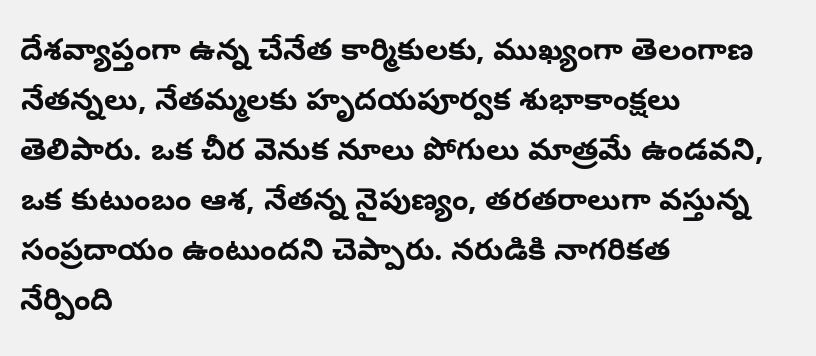దేశవ్యాప్తంగా ఉన్న చేనేత కార్మికులకు, ముఖ్యంగా తెలంగాణ నేతన్నలు, నేతమ్మలకు హృదయపూర్వక శుభాకాంక్షలు తెలిపారు. ఒక చీర వెనుక నూలు పోగులు మాత్రమే ఉండవని, ఒక కుటుంబం ఆశ, నేతన్న నైపుణ్యం, తరతరాలుగా వస్తున్న సంప్రదాయం ఉంటుందని చెప్పారు. నరుడికి నాగరికత నేర్పింది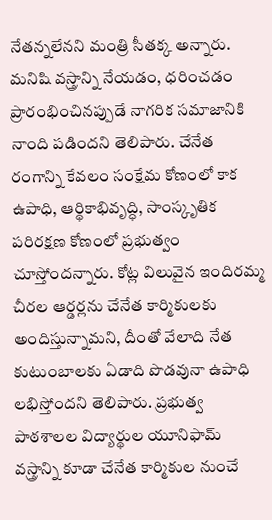నేతన్నలేనని మంత్రి సీతక్క అన్నారు. మనిషి వస్త్రాన్ని నేయడం, ధరించడం ప్రారంభించినప్పుడే నాగరిక సమాజానికి నాంది పడిందని తెలిపారు. చేనేత రంగాన్ని కేవలం సంక్షేమ కోణంలో కాక ఉపాధి, ఆర్థికాభివృద్ధి, సాంస్కృతిక పరిరక్షణ కోణంలో ప్రభుత్వం చూస్తోందన్నారు. కోట్ల విలువైన ఇందిరమ్మ చీరల ఆర్డర్లను చేనేత కార్మికులకు అందిస్తున్నామని, దీంతో వేలాది నేత కుటుంబాలకు ఏడాది పొడవునా ఉపాధి లభిస్తోందని తెలిపారు. ప్రభుత్వ పాఠశాలల విద్యార్థుల యూనిఫామ్ వస్త్రాన్ని కూడా చేనేత కార్మికుల నుంచే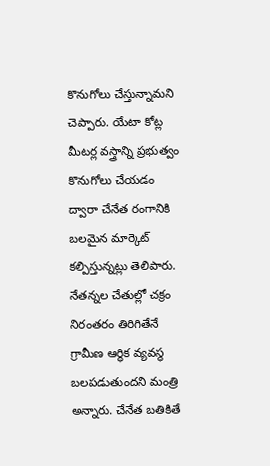కొనుగోలు చేస్తున్నామని చెప్పారు. యేటా కోట్ల మీటర్ల వస్త్రాన్ని ప్రభుత్వం కొనుగోలు చేయడం ద్వారా చేనేత రంగానికి బలమైన మార్కెట్ కల్పిస్తున్నట్లు తెలిపారు. నేతన్నల చేతుల్లో చక్రం నిరంతరం తిరిగితేనే గ్రామీణ ఆర్థిక వ్యవస్థ బలపడుతుందని మంత్రి అన్నారు. చేనేత బతికితే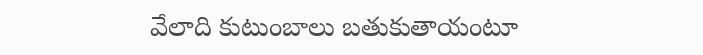వేలాది కుటుంబాలు బతుకుతాయంటూ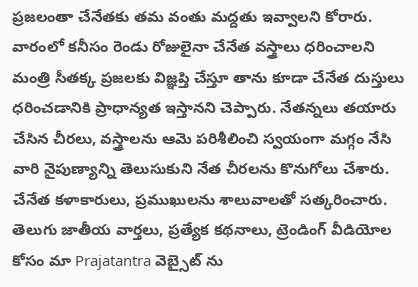ప్రజలంతా చేనేతకు తమ వంతు మద్దతు ఇవ్వాలని కోరారు. వారంలో కనీసం రెండు రోజులైనా చేనేత వస్త్రాలు ధరించాలని మంత్రి సీతక్క ప్రజలకు విజ్ఞప్తి చేస్తూ తాను కూడా చేనేత దుస్తులు ధరించడానికి ప్రాధాన్యత ఇస్తానని చెప్పారు. నేతన్నలు తయారు చేసిన చీరలు, వస్త్రాలను ఆమె పరిశీలించి స్వయంగా మగ్గం నేసి వారి నైపుణ్యాన్ని తెలుసుకుని నేత చీరలను కొనుగోలు చేశారు. చేనేత కళాకారులు, ప్రముఖులను శాలువాలతో సత్కరించారు.
తెలుగు జాతీయ వార్తలు, ప్రత్యేక కథనాలు, ట్రెండింగ్ వీడియోల కోసం మా Prajatantra వెబ్సైట్ ను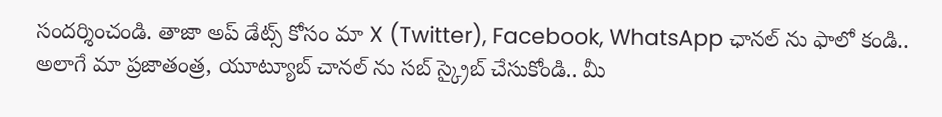సందర్శించండి. తాజా అప్ డేట్స్ కోసం మా X (Twitter), Facebook, WhatsApp ఛానల్ ను ఫాలో కండి.. అలాగే మా ప్రజాతంత్ర, యూట్యూబ్ చానల్ ను సబ్ స్క్రైబ్ చేసుకోండి.. మీ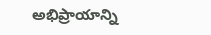అభిప్రాయాన్ని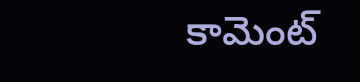కామెంట్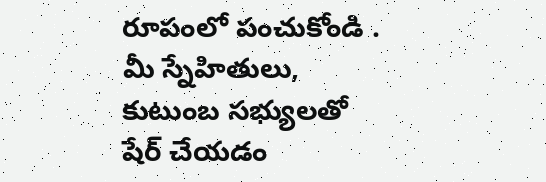రూపంలో పంచుకోండి . మీ స్నేహితులు, కుటుంబ సభ్యులతో షేర్ చేయడం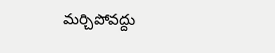మర్చిపోవద్దు